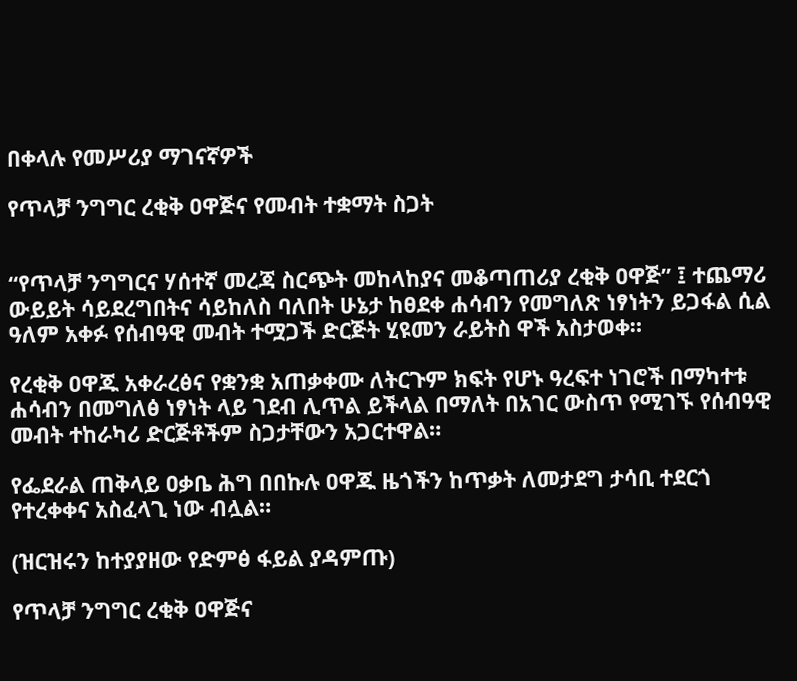በቀላሉ የመሥሪያ ማገናኛዎች

የጥላቻ ንግግር ረቂቅ ዐዋጅና የመብት ተቋማት ስጋት


“የጥላቻ ንግግርና ሃሰተኛ መረጃ ስርጭት መከላከያና መቆጣጠሪያ ረቂቅ ዐዋጅ” ፤ ተጨማሪ ውይይት ሳይደረግበትና ሳይከለስ ባለበት ሁኔታ ከፀደቀ ሐሳብን የመግለጽ ነፃነትን ይጋፋል ሲል ዓለም አቀፉ የሰብዓዊ መብት ተሟጋች ድርጅት ሂዩመን ራይትስ ዋች አስታወቀ።

የረቂቅ ዐዋጁ አቀራረፅና የቋንቋ አጠቃቀሙ ለትርጉም ክፍት የሆኑ ዓረፍተ ነገሮች በማካተቱ ሐሳብን በመግለፅ ነፃነት ላይ ገደብ ሊጥል ይችላል በማለት በአገር ውስጥ የሚገኙ የሰብዓዊ መብት ተከራካሪ ድርጅቶችም ስጋታቸውን አጋርተዋል።

የፌደራል ጠቅላይ ዐቃቤ ሕግ በበኩሉ ዐዋጁ ዜጎችን ከጥቃት ለመታደግ ታሳቢ ተደርጎ የተረቀቀና አስፈላጊ ነው ብሏል።

(ዝርዝሩን ከተያያዘው የድምፅ ፋይል ያዳምጡ)

የጥላቻ ንግግር ረቂቅ ዐዋጅና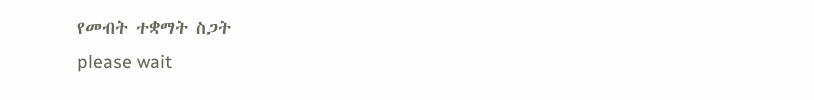የመብት ተቋማት ስጋት
please wait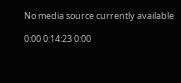No media source currently available

0:00 0:14:23 0:00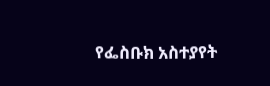የፌስቡክ አስተያየት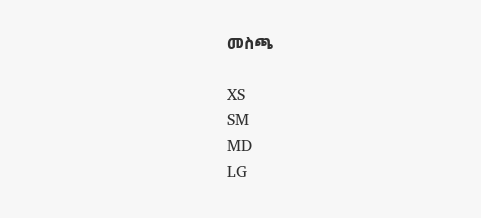መስጫ

XS
SM
MD
LG